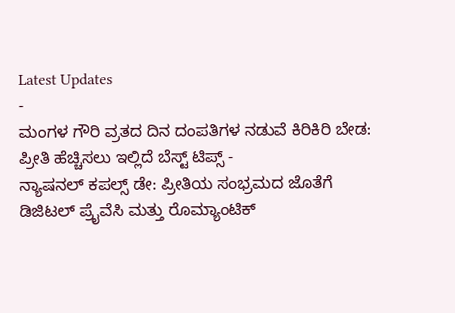Latest Updates
-
ಮಂಗಳ ಗೌರಿ ವ್ರತದ ದಿನ ದಂಪತಿಗಳ ನಡುವೆ ಕಿರಿಕಿರಿ ಬೇಡ: ಪ್ರೀತಿ ಹೆಚ್ಚಿಸಲು ಇಲ್ಲಿದೆ ಬೆಸ್ಟ್ ಟಿಪ್ಸ್ -
ನ್ಯಾಷನಲ್ ಕಪಲ್ಸ್ ಡೇ: ಪ್ರೀತಿಯ ಸಂಭ್ರಮದ ಜೊತೆಗೆ ಡಿಜಿಟಲ್ ಪ್ರೈವೆಸಿ ಮತ್ತು ರೊಮ್ಯಾಂಟಿಕ್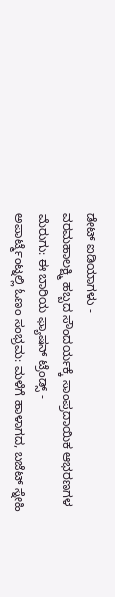ಡೇಟ್ ಐಡಿಯಾಗಳು -
ವರಮಹಾಲಕ್ಷ್ಮಿ ಹಬ್ಬದ ಸೌಂದರ್ಯಕ್ಕೆ ಸಾಂಪ್ರದಾಯಿಕ ಆಭರಣಗಳ ಮೆರುಗು: ಈ ಬಾರಿಯ ಫ್ಯಾಷನ್ ಟ್ರೆಂಡ್ಸ್ -
ಅಪಾರ್ಟ್ಮೆಂಟ್ನಲ್ಲಿ ಓಣಂ ಸಂಭ್ರಮ: ಮಳೆಗೆ ಹಾಳಾಗದ, ಬಜೆಟ್ ಸ್ನೇಹಿ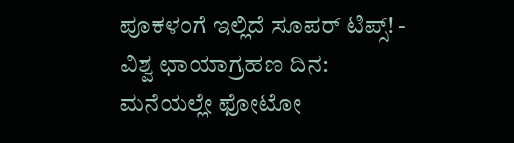ಪೂಕಳಂಗೆ ಇಲ್ಲಿದೆ ಸೂಪರ್ ಟಿಪ್ಸ್! -
ವಿಶ್ವ ಛಾಯಾಗ್ರಹಣ ದಿನ: ಮನೆಯಲ್ಲೇ ಫೋಟೋ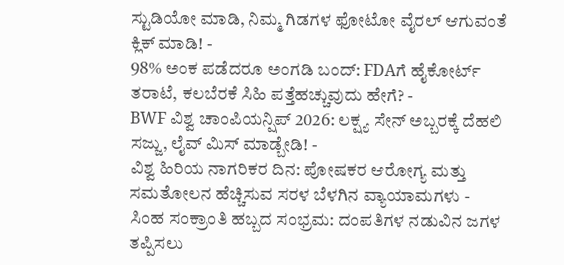ಸ್ಟುಡಿಯೋ ಮಾಡಿ, ನಿಮ್ಮ ಗಿಡಗಳ ಫೋಟೋ ವೈರಲ್ ಆಗುವಂತೆ ಕ್ಲಿಕ್ ಮಾಡಿ! -
98% ಅಂಕ ಪಡೆದರೂ ಅಂಗಡಿ ಬಂದ್: FDAಗೆ ಹೈಕೋರ್ಟ್ ತರಾಟೆ, ಕಲಬೆರಕೆ ಸಿಹಿ ಪತ್ತೆಹಚ್ಚುವುದು ಹೇಗೆ? -
BWF ವಿಶ್ವ ಚಾಂಪಿಯನ್ಷಿಪ್ 2026: ಲಕ್ಷ್ಯ ಸೇನ್ ಅಬ್ಬರಕ್ಕೆ ದೆಹಲಿ ಸಜ್ಜು, ಲೈವ್ ಮಿಸ್ ಮಾಡ್ಬೇಡಿ! -
ವಿಶ್ವ ಹಿರಿಯ ನಾಗರಿಕರ ದಿನ: ಪೋಷಕರ ಆರೋಗ್ಯ ಮತ್ತು ಸಮತೋಲನ ಹೆಚ್ಚಿಸುವ ಸರಳ ಬೆಳಗಿನ ವ್ಯಾಯಾಮಗಳು -
ಸಿಂಹ ಸಂಕ್ರಾಂತಿ ಹಬ್ಬದ ಸಂಭ್ರಮ: ದಂಪತಿಗಳ ನಡುವಿನ ಜಗಳ ತಪ್ಪಿಸಲು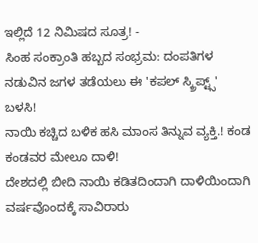ಇಲ್ಲಿದೆ 12 ನಿಮಿಷದ ಸೂತ್ರ! -
ಸಿಂಹ ಸಂಕ್ರಾಂತಿ ಹಬ್ಬದ ಸಂಭ್ರಮ: ದಂಪತಿಗಳ ನಡುವಿನ ಜಗಳ ತಡೆಯಲು ಈ 'ಕಪಲ್ ಸ್ಕ್ರಿಪ್ಟ್ಸ್' ಬಳಸಿ!
ನಾಯಿ ಕಚ್ಚಿದ ಬಳಿಕ ಹಸಿ ಮಾಂಸ ತಿನ್ನುವ ವ್ಯಕ್ತಿ.! ಕಂಡ ಕಂಡವರ ಮೇಲೂ ದಾಳಿ!
ದೇಶದಲ್ಲಿ ಬೀದಿ ನಾಯಿ ಕಡಿತದಿಂದಾಗಿ ದಾಳಿಯಿಂದಾಗಿ ವರ್ಷವೊಂದಕ್ಕೆ ಸಾವಿರಾರು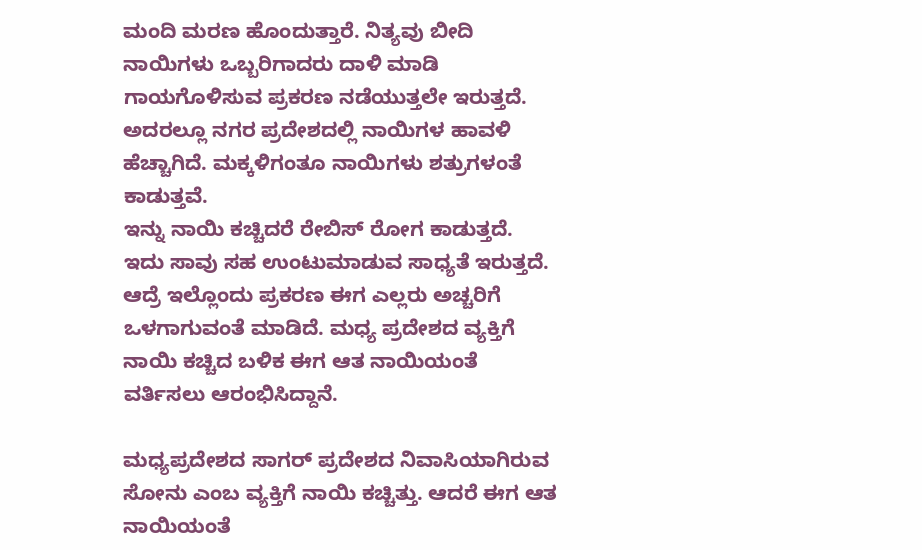ಮಂದಿ ಮರಣ ಹೊಂದುತ್ತಾರೆ. ನಿತ್ಯವು ಬೀದಿ ನಾಯಿಗಳು ಒಬ್ಬರಿಗಾದರು ದಾಳಿ ಮಾಡಿ ಗಾಯಗೊಳಿಸುವ ಪ್ರಕರಣ ನಡೆಯುತ್ತಲೇ ಇರುತ್ತದೆ. ಅದರಲ್ಲೂ ನಗರ ಪ್ರದೇಶದಲ್ಲಿ ನಾಯಿಗಳ ಹಾವಳಿ ಹೆಚ್ಚಾಗಿದೆ. ಮಕ್ಕಳಿಗಂತೂ ನಾಯಿಗಳು ಶತ್ರುಗಳಂತೆ ಕಾಡುತ್ತವೆ.
ಇನ್ನು ನಾಯಿ ಕಚ್ಚಿದರೆ ರೇಬಿಸ್ ರೋಗ ಕಾಡುತ್ತದೆ. ಇದು ಸಾವು ಸಹ ಉಂಟುಮಾಡುವ ಸಾಧ್ಯತೆ ಇರುತ್ತದೆ. ಆದ್ರೆ ಇಲ್ಲೊಂದು ಪ್ರಕರಣ ಈಗ ಎಲ್ಲರು ಅಚ್ಚರಿಗೆ ಒಳಗಾಗುವಂತೆ ಮಾಡಿದೆ. ಮಧ್ಯ ಪ್ರದೇಶದ ವ್ಯಕ್ತಿಗೆ ನಾಯಿ ಕಚ್ಚಿದ ಬಳಿಕ ಈಗ ಆತ ನಾಯಿಯಂತೆ ವರ್ತಿಸಲು ಆರಂಭಿಸಿದ್ದಾನೆ.

ಮಧ್ಯಪ್ರದೇಶದ ಸಾಗರ್ ಪ್ರದೇಶದ ನಿವಾಸಿಯಾಗಿರುವ ಸೋನು ಎಂಬ ವ್ಯಕ್ತಿಗೆ ನಾಯಿ ಕಚ್ಚಿತ್ತು. ಆದರೆ ಈಗ ಆತ ನಾಯಿಯಂತೆ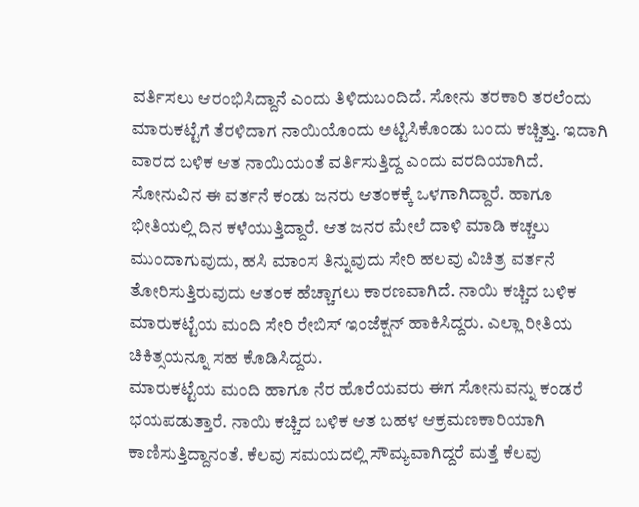ವರ್ತಿಸಲು ಆರಂಭಿಸಿದ್ದಾನೆ ಎಂದು ತಿಳಿದುಬಂದಿದೆ. ಸೋನು ತರಕಾರಿ ತರಲೆಂದು ಮಾರುಕಟ್ಟೆಗೆ ತೆರಳಿದಾಗ ನಾಯಿಯೊಂದು ಅಟ್ಟಿಸಿಕೊಂಡು ಬಂದು ಕಚ್ಚಿತ್ತು. ಇದಾಗಿ ವಾರದ ಬಳಿಕ ಆತ ನಾಯಿಯಂತೆ ವರ್ತಿಸುತ್ತಿದ್ದ ಎಂದು ವರದಿಯಾಗಿದೆ.
ಸೋನುವಿನ ಈ ವರ್ತನೆ ಕಂಡು ಜನರು ಆತಂಕಕ್ಕೆ ಒಳಗಾಗಿದ್ದಾರೆ. ಹಾಗೂ ಭೀತಿಯಲ್ಲಿ ದಿನ ಕಳೆಯುತ್ತಿದ್ದಾರೆ. ಆತ ಜನರ ಮೇಲೆ ದಾಳಿ ಮಾಡಿ ಕಚ್ಚಲು ಮುಂದಾಗುವುದು, ಹಸಿ ಮಾಂಸ ತಿನ್ನುವುದು ಸೇರಿ ಹಲವು ವಿಚಿತ್ರ ವರ್ತನೆ ತೋರಿಸುತ್ತಿರುವುದು ಆತಂಕ ಹೆಚ್ಚಾಗಲು ಕಾರಣವಾಗಿದೆ. ನಾಯಿ ಕಚ್ಚಿದ ಬಳಿಕ ಮಾರುಕಟ್ಟೆಯ ಮಂದಿ ಸೇರಿ ರೇಬಿಸ್ ಇಂಜೆಕ್ಷನ್ ಹಾಕಿಸಿದ್ದರು. ಎಲ್ಲಾ ರೀತಿಯ ಚಿಕಿತ್ಸಯನ್ನೂ ಸಹ ಕೊಡಿಸಿದ್ದರು.
ಮಾರುಕಟ್ಟೆಯ ಮಂದಿ ಹಾಗೂ ನೆರ ಹೊರೆಯವರು ಈಗ ಸೋನುವನ್ನು ಕಂಡರೆ ಭಯಪಡುತ್ತಾರೆ. ನಾಯಿ ಕಚ್ಚಿದ ಬಳಿಕ ಆತ ಬಹಳ ಆಕ್ರಮಣಕಾರಿಯಾಗಿ ಕಾಣಿಸುತ್ತಿದ್ದಾನಂತೆ. ಕೆಲವು ಸಮಯದಲ್ಲಿ ಸೌಮ್ಯವಾಗಿದ್ದರೆ ಮತ್ತೆ ಕೆಲವು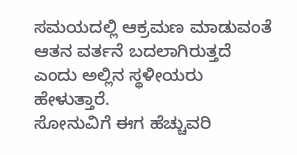ಸಮಯದಲ್ಲಿ ಆಕ್ರಮಣ ಮಾಡುವಂತೆ ಆತನ ವರ್ತನೆ ಬದಲಾಗಿರುತ್ತದೆ ಎಂದು ಅಲ್ಲಿನ ಸ್ಥಳೀಯರು ಹೇಳುತ್ತಾರೆ.
ಸೋನುವಿಗೆ ಈಗ ಹೆಚ್ಚುವರಿ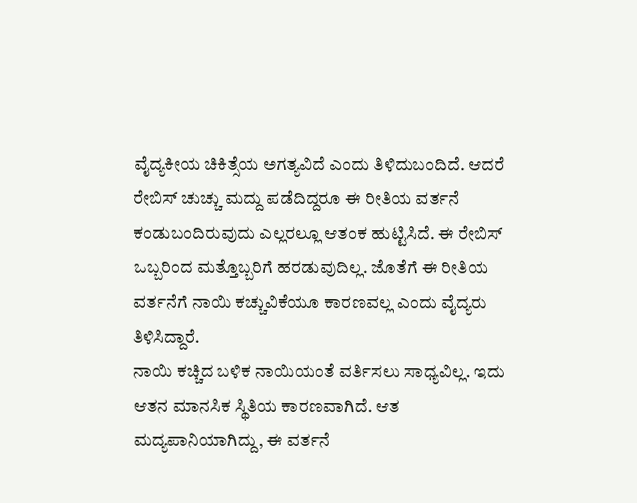ವೈದ್ಯಕೀಯ ಚಿಕಿತ್ಸೆಯ ಅಗತ್ಯವಿದೆ ಎಂದು ತಿಳಿದುಬಂದಿದೆ. ಆದರೆ ರೇಬಿಸ್ ಚುಚ್ಚು ಮದ್ದು ಪಡೆದಿದ್ದರೂ ಈ ರೀತಿಯ ವರ್ತನೆ ಕಂಡುಬಂದಿರುವುದು ಎಲ್ಲರಲ್ಲೂ ಆತಂಕ ಹುಟ್ಟಿಸಿದೆ. ಈ ರೇಬಿಸ್ ಒಬ್ಬರಿಂದ ಮತ್ತೊಬ್ಬರಿಗೆ ಹರಡುವುದಿಲ್ಲ. ಜೊತೆಗೆ ಈ ರೀತಿಯ ವರ್ತನೆಗೆ ನಾಯಿ ಕಚ್ಚುವಿಕೆಯೂ ಕಾರಣವಲ್ಲ ಎಂದು ವೈದ್ಯರು ತಿಳಿಸಿದ್ದಾರೆ.
ನಾಯಿ ಕಚ್ಚಿದ ಬಳಿಕ ನಾಯಿಯಂತೆ ವರ್ತಿಸಲು ಸಾಧ್ಯವಿಲ್ಲ. ಇದು ಆತನ ಮಾನಸಿಕ ಸ್ಥಿತಿಯ ಕಾರಣವಾಗಿದೆ. ಆತ ಮದ್ಯಪಾನಿಯಾಗಿದ್ದು, ಈ ವರ್ತನೆ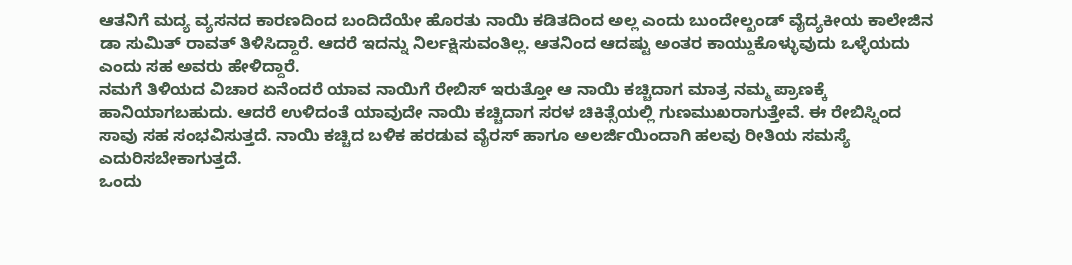ಆತನಿಗೆ ಮದ್ಯ ವ್ಯಸನದ ಕಾರಣದಿಂದ ಬಂದಿದೆಯೇ ಹೊರತು ನಾಯಿ ಕಡಿತದಿಂದ ಅಲ್ಲ ಎಂದು ಬುಂದೇಲ್ಖಂಡ್ ವೈದ್ಯಕೀಯ ಕಾಲೇಜಿನ ಡಾ ಸುಮಿತ್ ರಾವತ್ ತಿಳಿಸಿದ್ದಾರೆ. ಆದರೆ ಇದನ್ನು ನಿರ್ಲಕ್ಷಿಸುವಂತಿಲ್ಲ. ಆತನಿಂದ ಆದಷ್ಟು ಅಂತರ ಕಾಯ್ದುಕೊಳ್ಳುವುದು ಒಳ್ಳೆಯದು ಎಂದು ಸಹ ಅವರು ಹೇಳಿದ್ದಾರೆ.
ನಮಗೆ ತಿಳಿಯದ ವಿಚಾರ ಏನೆಂದರೆ ಯಾವ ನಾಯಿಗೆ ರೇಬಿಸ್ ಇರುತ್ತೋ ಆ ನಾಯಿ ಕಚ್ಚಿದಾಗ ಮಾತ್ರ ನಮ್ಮ ಪ್ರಾಣಕ್ಕೆ ಹಾನಿಯಾಗಬಹುದು. ಆದರೆ ಉಳಿದಂತೆ ಯಾವುದೇ ನಾಯಿ ಕಚ್ಚಿದಾಗ ಸರಳ ಚಿಕಿತ್ಸೆಯಲ್ಲಿ ಗುಣಮುಖರಾಗುತ್ತೇವೆ. ಈ ರೇಬಿಸ್ನಿಂದ ಸಾವು ಸಹ ಸಂಭವಿಸುತ್ತದೆ. ನಾಯಿ ಕಚ್ಚಿದ ಬಳಿಕ ಹರಡುವ ವೈರಸ್ ಹಾಗೂ ಅಲರ್ಜಿಯಿಂದಾಗಿ ಹಲವು ರೀತಿಯ ಸಮಸ್ಯೆ ಎದುರಿಸಬೇಕಾಗುತ್ತದೆ.
ಒಂದು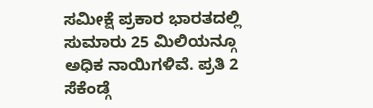ಸಮೀಕ್ಷೆ ಪ್ರಕಾರ ಭಾರತದಲ್ಲಿ ಸುಮಾರು 25 ಮಿಲಿಯನ್ಗೂ ಅಧಿಕ ನಾಯಿಗಳಿವೆ. ಪ್ರತಿ 2 ಸೆಕೆಂಡ್ಗೆ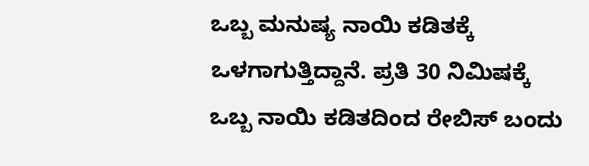ಒಬ್ಬ ಮನುಷ್ಯ ನಾಯಿ ಕಡಿತಕ್ಕೆ ಒಳಗಾಗುತ್ತಿದ್ದಾನೆ. ಪ್ರತಿ 30 ನಿಮಿಷಕ್ಕೆ ಒಬ್ಬ ನಾಯಿ ಕಡಿತದಿಂದ ರೇಬಿಸ್ ಬಂದು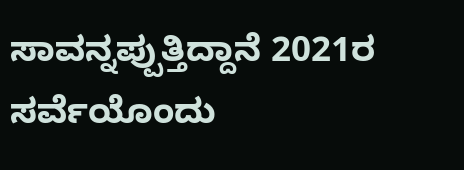ಸಾವನ್ನಪ್ಪುತ್ತಿದ್ದಾನೆ 2021ರ ಸರ್ವೆಯೊಂದು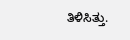ತಿಳಿಸಿತ್ತು.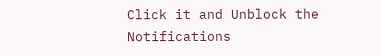Click it and Unblock the Notifications